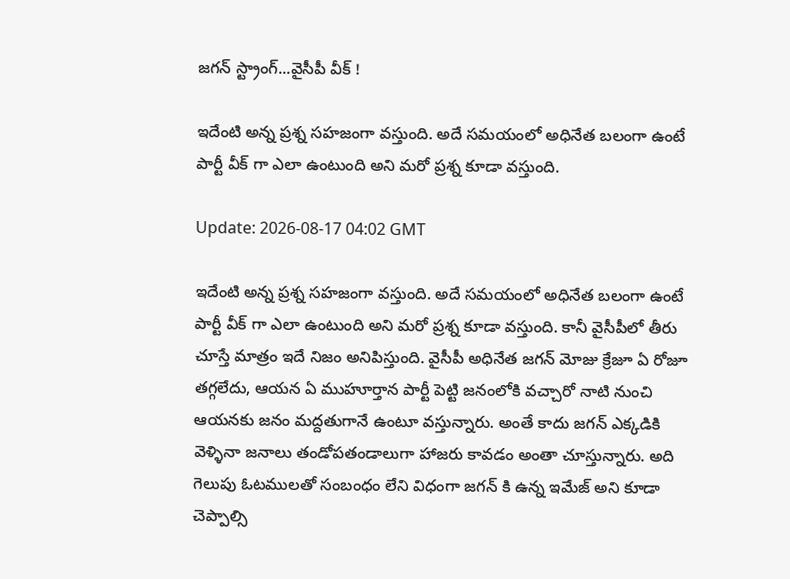జగన్ స్ట్రాంగ్...వైసీపీ వీక్ !

ఇదేంటి అన్న ప్రశ్న సహజంగా వస్తుంది. అదే సమయంలో అధినేత బలంగా ఉంటే పార్టీ వీక్ గా ఎలా ఉంటుంది అని మరో ప్రశ్న కూడా వస్తుంది.

Update: 2026-08-17 04:02 GMT

ఇదేంటి అన్న ప్రశ్న సహజంగా వస్తుంది. అదే సమయంలో అధినేత బలంగా ఉంటే పార్టీ వీక్ గా ఎలా ఉంటుంది అని మరో ప్రశ్న కూడా వస్తుంది. కానీ వైసీపీలో తీరు చూస్తే మాత్రం ఇదే నిజం అనిపిస్తుంది. వైసీపీ అధినేత జగన్ మోజు క్రేజూ ఏ రోజూ తగ్గలేదు, ఆయన ఏ ముహూర్తాన పార్టీ పెట్టి జనంలోకి వచ్చారో నాటి నుంచి ఆయనకు జనం మద్దతుగానే ఉంటూ వస్తున్నారు. అంతే కాదు జగన్ ఎక్కడికి వెళ్ళినా జనాలు తండోపతండాలుగా హాజరు కావడం అంతా చూస్తున్నారు. అది గెలుపు ఓటములతో సంబంధం లేని విధంగా జగన్ కి ఉన్న ఇమేజ్ అని కూడా చెప్పాల్సి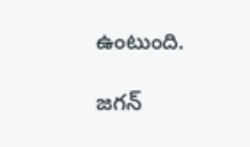ఉంటుంది.

జగన్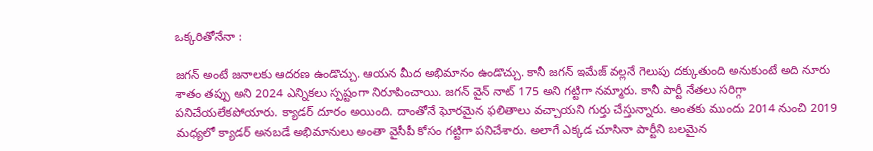ఒక్కరితోనేనా :

జగన్ అంటే జనాలకు ఆదరణ ఉండొచ్చు. ఆయన మీద అభిమానం ఉండొచ్చు. కానీ జగన్ ఇమేజ్ వల్లనే గెలుపు దక్కుతుంది అనుకుంటే అది నూరు శాతం తప్పు అని 2024 ఎన్నికలు స్పష్టంగా నిరూపించాయి. జగన్ వైన్ నాట్ 175 అని గట్టిగా నమ్మారు. కానీ పార్టీ నేతలు సరిగ్గా పనిచేయలేకపోయారు. క్యాడర్ దూరం అయింది. దాంతోనే ఘోరమైన ఫలితాలు వచ్చాయని గుర్తు చేస్తున్నారు. అంతకు ముందు 2014 నుంచి 2019 మధ్యలో క్యాడర్ అనబడే అభిమానులు అంతా వైసీపీ కోసం గట్టిగా పనిచేశారు. అలాగే ఎక్కడ చూసినా పార్టీని బలమైన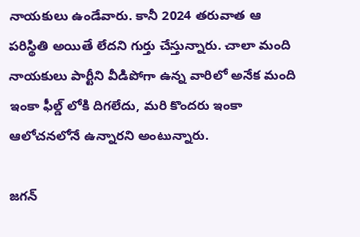నాయకులు ఉండేవారు. కానీ 2024 తరువాత ఆ పరిస్థితి అయితే లేదని గుర్తు చేస్తున్నారు. చాలా మంది నాయకులు పార్టీని వీడిపోగా ఉన్న వారిలో అనేక మంది ఇంకా ఫీల్డ్ లోకి దిగలేదు, మరి కొందరు ఇంకా ఆలోచనలోనే ఉన్నారని అంటున్నారు.

జగన్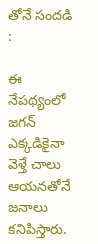తోనే సందడి :

ఈ నేపథ్యంలో జగన్ ఎక్కడికైనా వెళ్తే చాలు ఆయనతోనే జనాలు కనిపిస్తారు.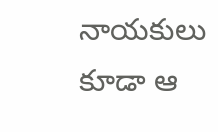నాయకులు కూడా ఆ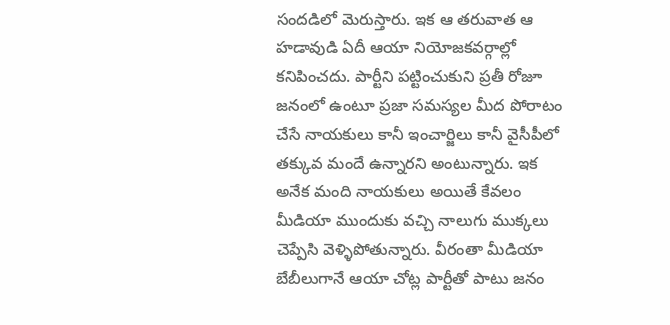సందడిలో మెరుస్తారు. ఇక ఆ తరువాత ఆ హడావుడి ఏదీ ఆయా నియోజకవర్గాల్లో కనిపించదు. పార్టీని పట్టించుకుని ప్రతీ రోజూ జనంలో ఉంటూ ప్రజా సమస్యల మీద పోరాటం చేసే నాయకులు కానీ ఇంచార్జిలు కానీ వైసీపీలో తక్కువ మందే ఉన్నారని అంటున్నారు. ఇక అనేక మంది నాయకులు అయితే కేవలం మీడియా ముందుకు వచ్చి నాలుగు ముక్కలు చెప్పేసి వెళ్ళిపోతున్నారు. వీరంతా మీడియా బేబీలుగానే ఆయా చోట్ల పార్టీతో పాటు జనం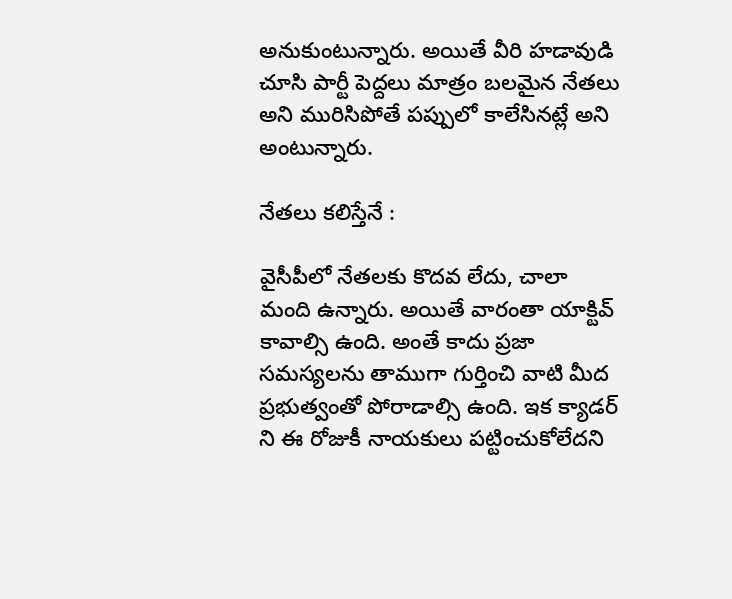అనుకుంటున్నారు. అయితే వీరి హడావుడి చూసి పార్టీ పెద్దలు మాత్రం బలమైన నేతలు అని మురిసిపోతే పప్పులో కాలేసినట్లే అని అంటున్నారు.

నేతలు కలిస్తేనే :

వైసీపీలో నేతలకు కొదవ లేదు, చాలా మంది ఉన్నారు. అయితే వారంతా యాక్టివ్ కావాల్సి ఉంది. అంతే కాదు ప్రజా సమస్యలను తాముగా గుర్తించి వాటి మీద ప్రభుత్వంతో పోరాడాల్సి ఉంది. ఇక క్యాడర్ ని ఈ రోజుకీ నాయకులు పట్టించుకోలేదని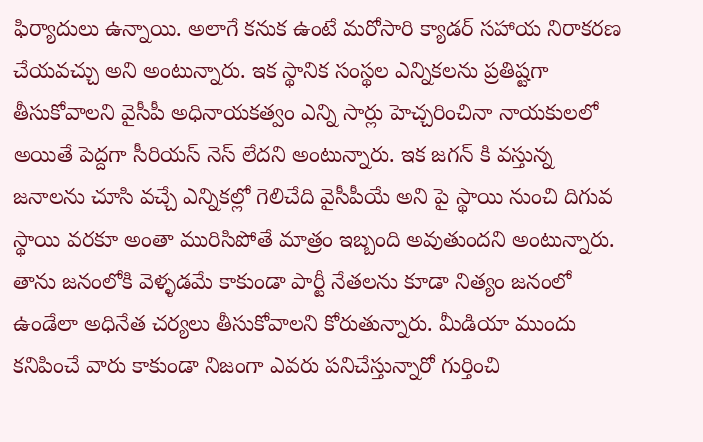ఫిర్యాదులు ఉన్నాయి. అలాగే కనుక ఉంటే మరోసారి క్యాడర్ సహాయ నిరాకరణ చేయవచ్చు అని అంటున్నారు. ఇక స్థానిక సంస్థల ఎన్నికలను ప్రతిష్టగా తీసుకోవాలని వైసీపీ అధినాయకత్వం ఎన్ని సార్లు హెచ్చరించినా నాయకులలో అయితే పెద్దగా సీరియస్ నెస్ లేదని అంటున్నారు. ఇక జగన్ కి వస్తున్న జనాలను చూసి వచ్చే ఎన్నికల్లో గెలిచేది వైసీపీయే అని పై స్థాయి నుంచి దిగువ స్థాయి వరకూ అంతా మురిసిపోతే మాత్రం ఇబ్బంది అవుతుందని అంటున్నారు. తాను జనంలోకి వెళ్ళడమే కాకుండా పార్టీ నేతలను కూడా నిత్యం జనంలో ఉండేలా అధినేత చర్యలు తీసుకోవాలని కోరుతున్నారు. మీడియా ముందు కనిపించే వారు కాకుండా నిజంగా ఎవరు పనిచేస్తున్నారో గుర్తించి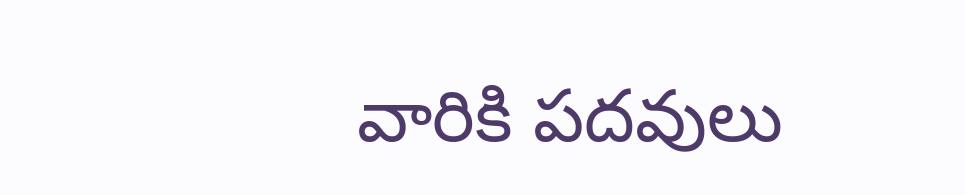వారికి పదవులు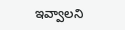ఇవ్వాలని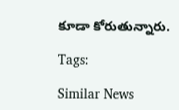కూడా కోరుతున్నారు.

Tags:

Similar News